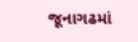જૂનાગઢમાં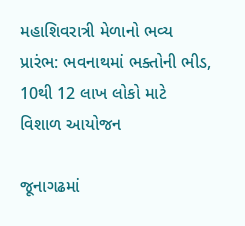મહાશિવરાત્રી મેળાનો ભવ્ય પ્રારંભ: ભવનાથમાં ભક્તોની ભીડ, 10થી 12 લાખ લોકો માટે વિશાળ આયોજન

જૂનાગઢમાં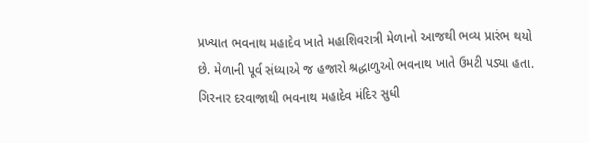પ્રખ્યાત ભવનાથ મહાદેવ ખાતે મહાશિવરાત્રી મેળાનો આજથી ભવ્ય પ્રારંભ થયો છે. મેળાની પૂર્વ સંધ્યાએ જ હજારો શ્રદ્ધાળુઓ ભવનાથ ખાતે ઉમટી પડ્યા હતા. ગિરનાર દરવાજાથી ભવનાથ મહાદેવ મંદિર સુધી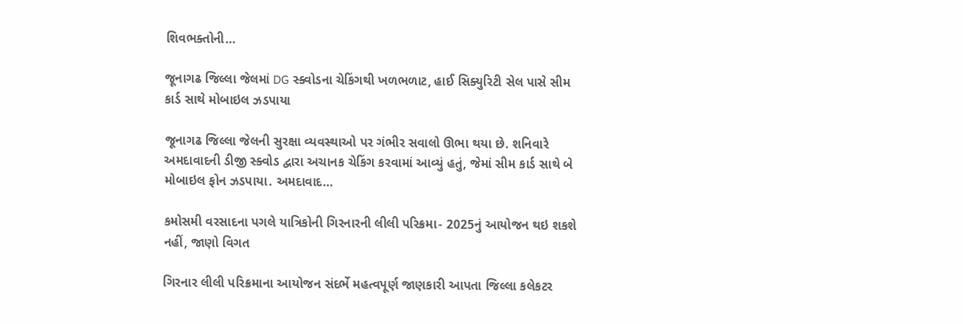શિવભક્તોની…

જૂનાગઢ જિલ્લા જેલમાં DG સ્ક્વોડના ચેકિંગથી ખળભળાટ, હાઈ સિક્યુરિટી સેલ પાસે સીમ કાર્ડ સાથે મોબાઇલ ઝડપાયા

જૂનાગઢ જિલ્લા જેલની સુરક્ષા વ્યવસ્થાઓ પર ગંભીર સવાલો ઊભા થયા છે. શનિવારે અમદાવાદની ડીજી સ્ક્વોડ દ્વારા અચાનક ચેકિંગ કરવામાં આવ્યું હતું, જેમાં સીમ કાર્ડ સાથે બે મોબાઇલ ફોન ઝડપાયા. અમદાવાદ…

કમોસમી વરસાદના પગલે યાત્રિકોની ગિરનારની લીલી પરિક્રમા- 2025નું આયોજન થઇ શકશે નહીં, જાણો વિગત

ગિરનાર લીલી પરિક્રમાના આયોજન સંદર્ભે મહત્વપૂર્ણ જાણકારી આપતા જિલ્લા કલેકટર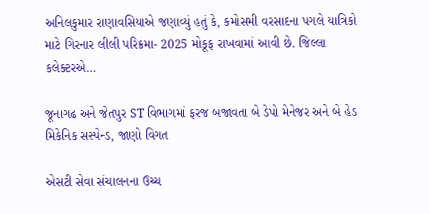અનિલકુમાર રાણાવસિયાએ જણાવ્યું હતું કે, કમોસમી વરસાદના પગલે યાત્રિકો માટે ગિરનાર લીલી પરિક્રમા- 2025 મોકૂફ રાખવામાં આવી છે. જિલ્લા કલેક્ટરએ…

જૂનાગઢ અને જેતપુર ST વિભાગમાં ફરજ બજાવતા બે ડેપો મેનેજર અને બે હેડ મિકેનિક સસ્પેન્ડ, જાણો વિગત

એસટી સેવા સંચાલનના ઉચ્ચ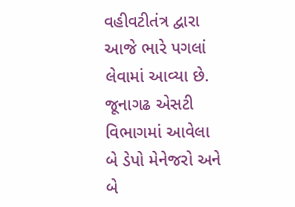વહીવટીતંત્ર દ્વારા આજે ભારે પગલાં લેવામાં આવ્યા છે. જૂનાગઢ એસટી વિભાગમાં આવેલા બે ડેપો મેનેજરો અને બે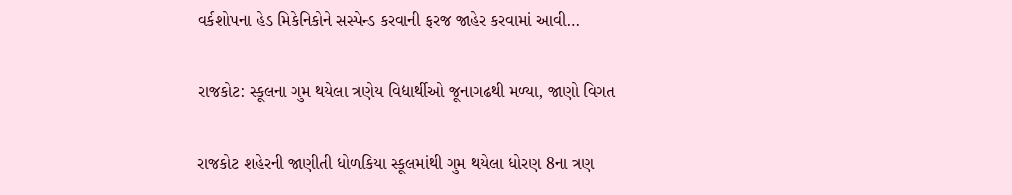વર્કશોપના હેડ મિકેનિકોને સસ્પેન્ડ કરવાની ફરજ જાહેર કરવામાં આવી…

રાજકોટ: સ્કૂલના ગુમ થયેલા ત્રણેય વિદ્યાર્થીઓ જૂનાગઢથી મળ્યા, જાણો વિગત

રાજકોટ શહેરની જાણીતી ધોળકિયા સ્કૂલમાંથી ગુમ થયેલા ધોરણ 8ના ત્રણ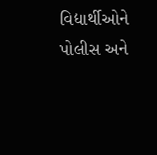વિદ્યાર્થીઓને પોલીસ અને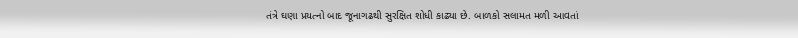તંત્રે ઘણા પ્રયત્નો બાદ જૂનાગઢથી સુરક્ષિત શોધી કાઢ્યા છે. બાળકો સલામત મળી આવતાં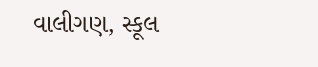વાલીગણ, સ્કૂલ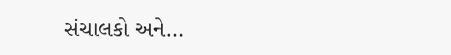સંચાલકો અને…